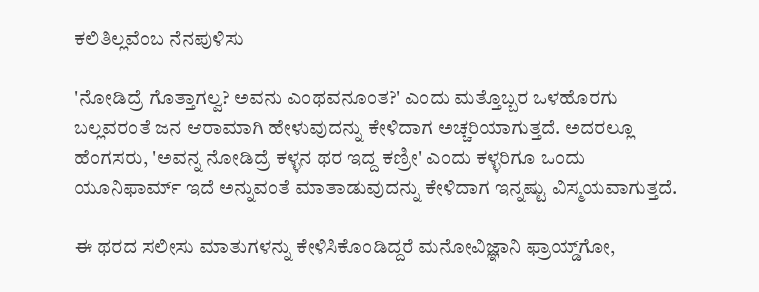ಕಲಿತಿಲ್ಲವೆಂಬ ನೆನಪುಳಿಸು

'ನೋಡಿದ್ರೆ ಗೊತ್ತಾಗಲ್ವ? ಅವನು ಎಂಥವನೂಂತ?' ಎಂದು ಮತ್ತೊಬ್ಬರ ಒಳಹೊರಗು ಬಲ್ಲವರಂತೆ ಜನ ಆರಾಮಾಗಿ ಹೇಳುವುದನ್ನು ಕೇಳಿದಾಗ ಅಚ್ಚರಿಯಾಗುತ್ತದೆ. ಅದರಲ್ಲೂ ಹೆಂಗಸರು, 'ಅವನ್ನ ನೋಡಿದ್ರೆ ಕಳ್ಳನ ಥರ ಇದ್ದ ಕಣ್ರೀ' ಎಂದು ಕಳ್ಳರಿಗೂ ಒಂದು ಯೂನಿಫಾರ್ಮ್ ಇದೆ ಅನ್ನುವಂತೆ ಮಾತಾಡುವುದನ್ನು ಕೇಳಿದಾಗ ಇನ್ನಷ್ಟು ವಿಸ್ಮಯವಾಗುತ್ತದೆ.

ಈ ಥರದ ಸಲೀಸು ಮಾತುಗಳನ್ನು ಕೇಳಿಸಿಕೊಂಡಿದ್ದರೆ ಮನೋವಿಜ್ಞಾನಿ ಫ್ರಾಯ್ಡ್‌ಗೋ,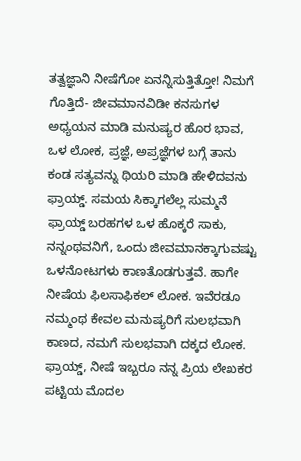ತತ್ವಜ್ಞಾನಿ ನೀಷೆಗೋ ಏನನ್ನಿಸುತ್ತಿತ್ತೋ! ನಿಮಗೆ ಗೊತ್ತಿದೆ- ಜೀವಮಾನವಿಡೀ ಕನಸುಗಳ ಅಧ್ಯಯನ ಮಾಡಿ ಮನುಷ್ಯರ ಹೊರ ಭಾವ, ಒಳ ಲೋಕ, ಪ್ರಜ್ಞೆ, ಅಪ್ರಜ್ಞೆಗಳ ಬಗ್ಗೆ ತಾನು ಕಂಡ ಸತ್ಯವನ್ನು ಥಿಯರಿ ಮಾಡಿ ಹೇಳಿದವನು ಫ್ರಾಯ್ಡ್. ಸಮಯ ಸಿಕ್ಕಾಗಲೆಲ್ಲ ಸುಮ್ಮನೆ ಫ್ರಾಯ್ಡ್ ಬರಹಗಳ ಒಳ ಹೊಕ್ಕರೆ ಸಾಕು, ನನ್ನಂಥವನಿಗೆ, ಒಂದು ಜೀವಮಾನಕ್ಕಾಗುವಷ್ಟು ಒಳನೋಟಗಳು ಕಾಣತೊಡಗುತ್ತವೆ. ಹಾಗೇ ನೀಷೆಯ ಫಿಲಸಾಫಿಕಲ್ ಲೋಕ. ಇವೆರಡೂ ನಮ್ಮಂಥ ಕೇವಲ ಮನುಷ್ಯರಿಗೆ ಸುಲಭವಾಗಿ ಕಾಣದ, ನಮಗೆ ಸುಲಭವಾಗಿ ದಕ್ಕದ ಲೋಕ. ಫ್ರಾಯ್ಡ್, ನೀಷೆ ಇಬ್ಬರೂ ನನ್ನ ಪ್ರಿಯ ಲೇಖಕರ ಪಟ್ಟಿಯ ಮೊದಲ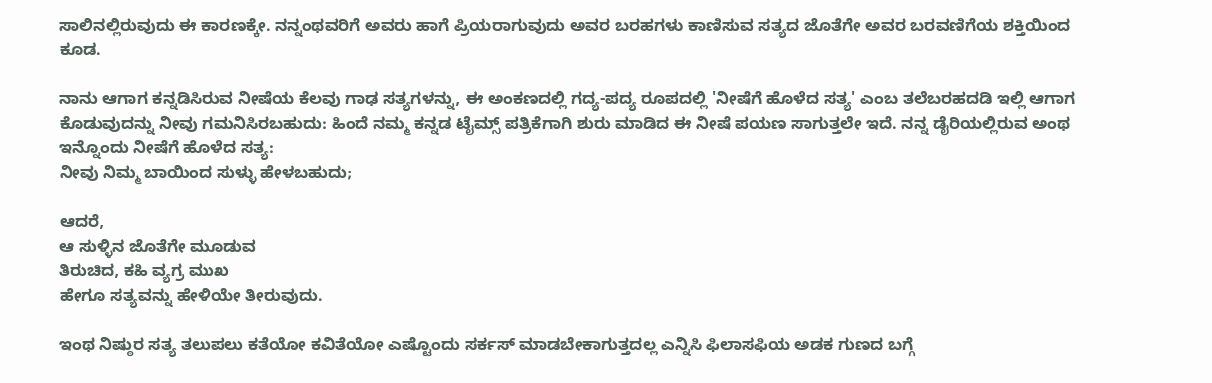ಸಾಲಿನಲ್ಲಿರುವುದು ಈ ಕಾರಣಕ್ಕೇ. ನನ್ನಂಥವರಿಗೆ ಅವರು ಹಾಗೆ ಪ್ರಿಯರಾಗುವುದು ಅವರ ಬರಹಗಳು ಕಾಣಿಸುವ ಸತ್ಯದ ಜೊತೆಗೇ ಅವರ ಬರವಣಿಗೆಯ ಶಕ್ತಿಯಿಂದ ಕೂಡ.

ನಾನು ಆಗಾಗ ಕನ್ನಡಿಸಿರುವ ನೀಷೆಯ ಕೆಲವು ಗಾಢ ಸತ್ಯಗಳನ್ನು, ಈ ಅಂಕಣದಲ್ಲಿ ಗದ್ಯ-ಪದ್ಯ ರೂಪದಲ್ಲಿ 'ನೀಷೆಗೆ ಹೊಳೆದ ಸತ್ಯ' ಎಂಬ ತಲೆಬರಹದಡಿ ಇಲ್ಲಿ ಆಗಾಗ ಕೊಡುವುದನ್ನು ನೀವು ಗಮನಿಸಿರಬಹುದು: ಹಿಂದೆ ನಮ್ಮ ಕನ್ನಡ ಟೈಮ್ಸ್ ಪತ್ರಿಕೆಗಾಗಿ ಶುರು ಮಾಡಿದ ಈ ನೀಷೆ ಪಯಣ ಸಾಗುತ್ತಲೇ ಇದೆ. ನನ್ನ ಡೈರಿಯಲ್ಲಿರುವ ಅಂಥ ಇನ್ನೊಂದು ನೀಷೆಗೆ ಹೊಳೆದ ಸತ್ಯ:
ನೀವು ನಿಮ್ಮ ಬಾಯಿಂದ ಸುಳ್ಳು ಹೇಳಬಹುದು;

ಆದರೆ,
ಆ ಸುಳ್ಳಿನ ಜೊತೆಗೇ ಮೂಡುವ
ತಿರುಚಿದ, ಕಹಿ ವ್ಯಗ್ರ ಮುಖ
ಹೇಗೂ ಸತ್ಯವನ್ನು ಹೇಳಿಯೇ ತೀರುವುದು.

ಇಂಥ ನಿಷ್ಠುರ ಸತ್ಯ ತಲುಪಲು ಕತೆಯೋ ಕವಿತೆಯೋ ಎಷ್ಟೊಂದು ಸರ್ಕಸ್ ಮಾಡಬೇಕಾಗುತ್ತದಲ್ಲ ಎನ್ನಿಸಿ ಫಿಲಾಸಫಿಯ ಅಡಕ ಗುಣದ ಬಗ್ಗೆ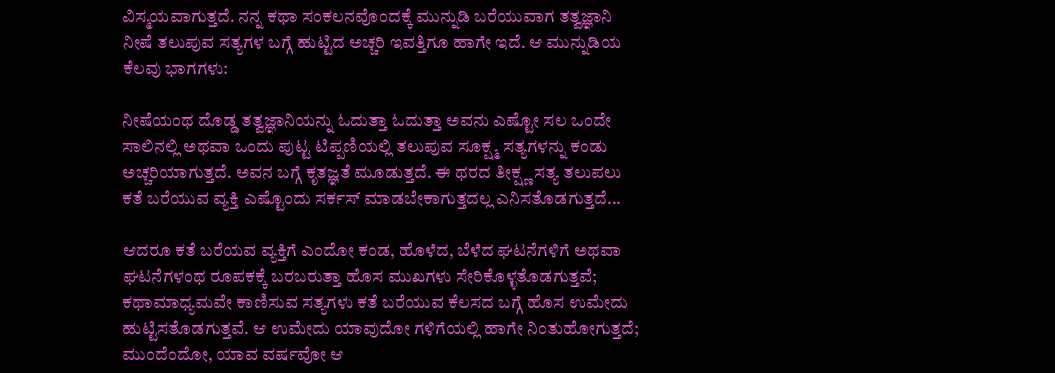ವಿಸ್ಮಯವಾಗುತ್ತದೆ. ನನ್ನ ಕಥಾ ಸಂಕಲನವೊಂದಕ್ಕೆ ಮುನ್ನುಡಿ ಬರೆಯುವಾಗ ತತ್ವಜ್ಞಾನಿ ನೀಷೆ ತಲುಪುವ ಸತ್ಯಗಳ ಬಗ್ಗೆ ಹುಟ್ಟಿದ ಅಚ್ಚರಿ ಇವತ್ತಿಗೂ ಹಾಗೇ ಇದೆ. ಆ ಮುನ್ನುಡಿಯ ಕೆಲವು ಭಾಗಗಳು:

ನೀಷೆಯಂಥ ದೊಡ್ಡ ತತ್ವಜ್ಞಾನಿಯನ್ನು ಓದುತ್ತಾ ಓದುತ್ತಾ ಅವನು ಎಷ್ಟೋ ಸಲ ಒಂದೇ ಸಾಲಿನಲ್ಲಿ ಅಥವಾ ಒಂದು ಪುಟ್ಟ ಟಿಪ್ಪಣಿಯಲ್ಲಿ ತಲುಪುವ ಸೂಕ್ಷ್ಮ ಸತ್ಯಗಳನ್ನು ಕಂಡು ಅಚ್ಚರಿಯಾಗುತ್ತದೆ. ಅವನ ಬಗ್ಗೆ ಕೃತಜ್ಞತೆ ಮೂಡುತ್ತದೆ. ಈ ಥರದ ತೀಕ್ಷ್ಣ ಸತ್ಯ ತಲುಪಲು ಕತೆ ಬರೆಯುವ ವ್ಯಕ್ತಿ ಎಷ್ಟೊಂದು ಸರ್ಕಸ್ ಮಾಡಬೇಕಾಗುತ್ತದಲ್ಲ ಎನಿಸತೊಡಗುತ್ತದೆ...

ಆದರೂ ಕತೆ ಬರೆಯವ ವ್ಯಕ್ತಿಗೆ ಎಂದೋ ಕಂಡ, ಹೊಳೆದ, ಬೆಳೆದ ಘಟನೆಗಳಿಗೆ ಅಥವಾ ಘಟನೆಗಳಂಥ ರೂಪಕಕ್ಕೆ ಬರಬರುತ್ತಾ ಹೊಸ ಮುಖಗಳು ಸೇರಿಕೊಳ್ಳತೊಡಗುತ್ತವೆ; ಕಥಾಮಾಧ್ಯಮವೇ ಕಾಣಿಸುವ ಸತ್ಯಗಳು ಕತೆ ಬರೆಯುವ ಕೆಲಸದ ಬಗ್ಗೆ ಹೊಸ ಉಮೇದು ಹುಟ್ಟಿಸತೊಡಗುತ್ತವೆ. ಆ ಉಮೇದು ಯಾವುದೋ ಗಳಿಗೆಯಲ್ಲಿ ಹಾಗೇ ನಿಂತುಹೋಗುತ್ತದೆ; ಮುಂದೆಂದೋ, ಯಾವ ವರ್ಷವೋ ಆ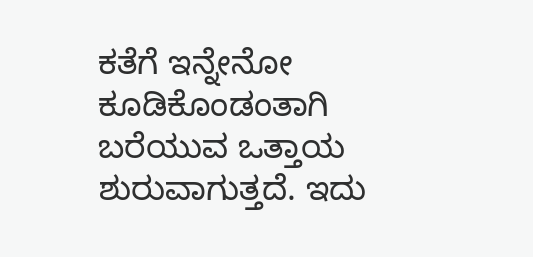ಕತೆಗೆ ಇನ್ನೇನೋ ಕೂಡಿಕೊಂಡಂತಾಗಿ ಬರೆಯುವ ಒತ್ತಾಯ ಶುರುವಾಗುತ್ತದೆ. ಇದು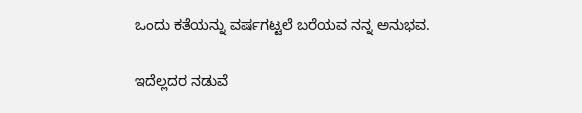ಒಂದು ಕತೆಯನ್ನು ವರ್ಷಗಟ್ಟಲೆ ಬರೆಯವ ನನ್ನ ಅನುಭವ.

ಇದೆಲ್ಲದರ ನಡುವೆ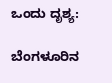ಒಂದು ದೃಶ್ಯ:

ಬೆಂಗಳೂರಿನ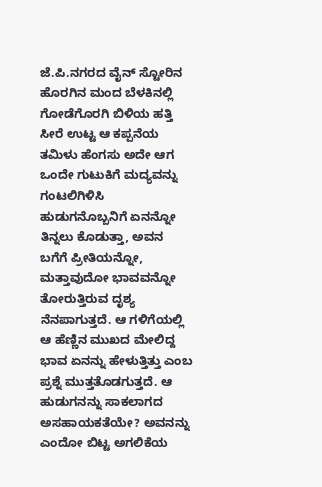ಜೆ.ಪಿ.ನಗರದ ವೈನ್ ಸ್ಟೋರಿನ ಹೊರಗಿನ ಮಂದ ಬೆಳಕಿನಲ್ಲಿ ಗೋಡೆಗೊರಗಿ ಬಿಳಿಯ ಹತ್ತಿ ಸೀರೆ ಉಟ್ಟ ಆ ಕಪ್ಪನೆಯ ತಮಿಳು ಹೆಂಗಸು ಅದೇ ಆಗ ಒಂದೇ ಗುಟುಕಿಗೆ ಮದ್ಯವನ್ನು ಗಂಟಲಿಗಿಳಿಸಿ ಹುಡುಗನೊಬ್ಬನಿಗೆ ಏನನ್ನೋ ತಿನ್ನಲು ಕೊಡುತ್ತಾ, ಅವನ ಬಗೆಗೆ ಪ್ರೀತಿಯನ್ನೋ, ಮತ್ತಾವುದೋ ಭಾವವನ್ನೋ ತೋರುತ್ತಿರುವ ದೃಶ್ಯ ನೆನಪಾಗುತ್ತದೆ. ಆ ಗಳಿಗೆಯಲ್ಲಿ ಆ ಹೆಣ್ಣಿನ ಮುಖದ ಮೇಲಿದ್ದ ಭಾವ ಏನನ್ನು ಹೇಳುತ್ತಿತ್ತು ಎಂಬ ಪ್ರಶ್ನೆ ಮುತ್ತತೊಡಗುತ್ತದೆ. ಆ ಹುಡುಗನನ್ನು ಸಾಕಲಾಗದ ಅಸಹಾಯಕತೆಯೇ? ಅವನನ್ನು ಎಂದೋ ಬಿಟ್ಟ ಅಗಲಿಕೆಯ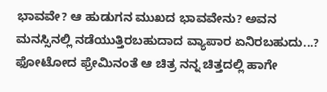ಭಾವವೇ? ಆ ಹುಡುಗನ ಮುಖದ ಭಾವವೇನು? ಅವನ ಮನಸ್ಸಿನಲ್ಲಿ ನಡೆಯುತ್ತಿರಬಹುದಾದ ವ್ಯಾಪಾರ ಏನಿರಬಹುದು...?  ಫೋಟೋದ ಫ್ರೇಮಿನಂತೆ ಆ ಚಿತ್ರ ನನ್ನ ಚಿತ್ತದಲ್ಲಿ ಹಾಗೇ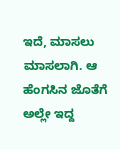ಇದೆ, ಮಾಸಲು ಮಾಸಲಾಗಿ. ಆ ಹೆಂಗಸಿನ ಜೊತೆಗೆ ಅಲ್ಲೇ ಇದ್ದ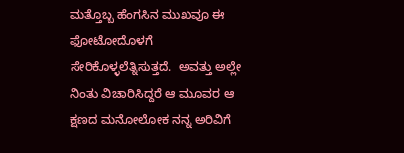ಮತ್ತೊಬ್ಬ ಹೆಂಗಸಿನ ಮುಖವೂ ಈ ಫೋಟೋದೊಳಗೆ ಸೇರಿಕೊಳ್ಳಲೆತ್ನಿಸುತ್ತದೆ.  ಅವತ್ತು ಅಲ್ಲೇ ನಿಂತು ವಿಚಾರಿಸಿದ್ದರೆ ಆ ಮೂವರ ಆ ಕ್ಷಣದ ಮನೋಲೋಕ ನನ್ನ ಅರಿವಿಗೆ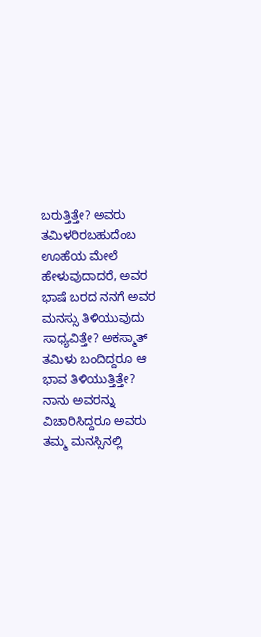ಬರುತ್ತಿತ್ತೇ? ಅವರು ತಮಿಳರಿರಬಹುದೆಂಬ ಊಹೆಯ ಮೇಲೆ ಹೇಳುವುದಾದರೆ, ಅವರ ಭಾಷೆ ಬರದ ನನಗೆ ಅವರ ಮನಸ್ಸು ತಿಳಿಯುವುದು ಸಾಧ್ಯವಿತ್ತೇ? ಅಕಸ್ಮಾತ್ ತಮಿಳು ಬಂದಿದ್ದರೂ ಆ ಭಾವ ತಿಳಿಯುತ್ತಿತ್ತೇ? ನಾನು ಅವರನ್ನು ವಿಚಾರಿಸಿದ್ದರೂ ಅವರು ತಮ್ಮ ಮನಸ್ಸಿನಲ್ಲಿ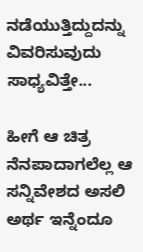ನಡೆಯುತ್ತಿದ್ದುದನ್ನು ವಿವರಿಸುವುದು ಸಾಧ್ಯವಿತ್ತೇ...

ಹೀಗೆ ಆ ಚಿತ್ರ ನೆನಪಾದಾಗಲೆಲ್ಲ ಆ ಸನ್ನಿವೇಶದ ಅಸಲಿ ಅರ್ಥ ಇನ್ನೆಂದೂ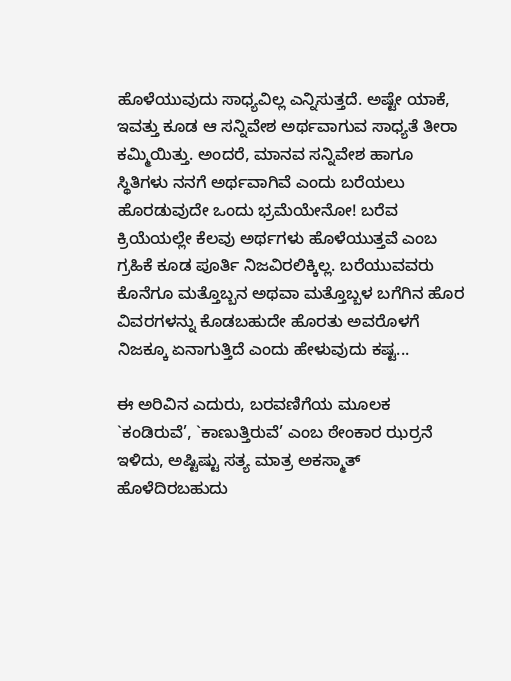ಹೊಳೆಯುವುದು ಸಾಧ್ಯವಿಲ್ಲ ಎನ್ನಿಸುತ್ತದೆ. ಅಷ್ಟೇ ಯಾಕೆ, ಇವತ್ತು ಕೂಡ ಆ ಸನ್ನಿವೇಶ ಅರ್ಥವಾಗುವ ಸಾಧ್ಯತೆ ತೀರಾ ಕಮ್ಮಿಯಿತ್ತು. ಅಂದರೆ, ಮಾನವ ಸನ್ನಿವೇಶ ಹಾಗೂ ಸ್ಥಿತಿಗಳು ನನಗೆ ಅರ್ಥವಾಗಿವೆ ಎಂದು ಬರೆಯಲು ಹೊರಡುವುದೇ ಒಂದು ಭ್ರಮೆಯೇನೋ! ಬರೆವ ಕ್ರಿಯೆಯಲ್ಲೇ ಕೆಲವು ಅರ್ಥಗಳು ಹೊಳೆಯುತ್ತವೆ ಎಂಬ ಗ್ರಹಿಕೆ ಕೂಡ ಪೂರ್ತಿ ನಿಜವಿರಲಿಕ್ಕಿಲ್ಲ. ಬರೆಯುವವರು ಕೊನೆಗೂ ಮತ್ತೊಬ್ಬನ ಅಥವಾ ಮತ್ತೊಬ್ಬಳ ಬಗೆಗಿನ ಹೊರ ವಿವರಗಳನ್ನು ಕೊಡಬಹುದೇ ಹೊರತು ಅವರೊಳಗೆ ನಿಜಕ್ಕೂ ಏನಾಗುತ್ತಿದೆ ಎಂದು ಹೇಳುವುದು ಕಷ್ಟ...

ಈ ಅರಿವಿನ ಎದುರು, ಬರವಣಿಗೆಯ ಮೂಲಕ `ಕಂಡಿರುವೆ’, `ಕಾಣುತ್ತಿರುವೆ’ ಎಂಬ ಠೇಂಕಾರ ಝರ್ರನೆ ಇಳಿದು, ಅಷ್ಟಿಷ್ಟು ಸತ್ಯ ಮಾತ್ರ ಅಕಸ್ಮಾತ್ ಹೊಳೆದಿರಬಹುದು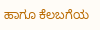ಹಾಗೂ ಕೆಲಬಗೆಯ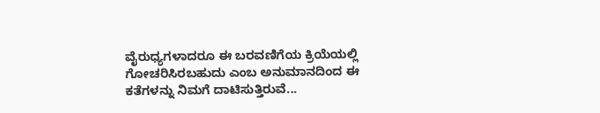ವೈರುಧ್ಯಗಳಾದರೂ ಈ ಬರವಣಿಗೆಯ ಕ್ರಿಯೆಯಲ್ಲಿ ಗೋಚರಿಸಿರಬಹುದು ಎಂಬ ಅನುಮಾನದಿಂದ ಈ ಕತೆಗಳನ್ನು ನಿಮಗೆ ದಾಟಿಸುತ್ತಿರುವೆ...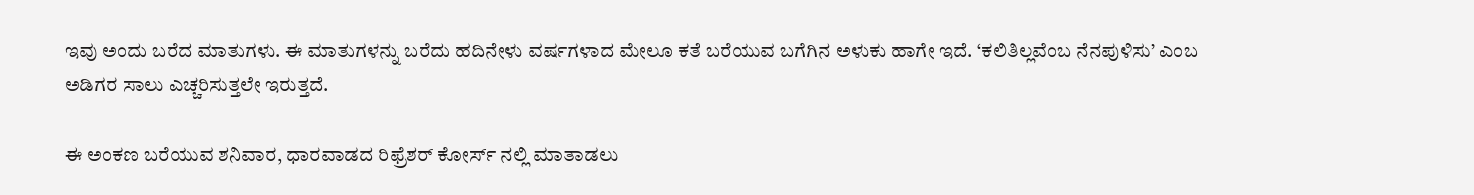ಇವು ಅಂದು ಬರೆದ ಮಾತುಗಳು. ಈ ಮಾತುಗಳನ್ನು ಬರೆದು ಹದಿನೇಳು ವರ್ಷಗಳಾದ ಮೇಲೂ ಕತೆ ಬರೆಯುವ ಬಗೆಗಿನ ಅಳುಕು ಹಾಗೇ ಇದೆ. ‘ಕಲಿತಿಲ್ಲವೆಂಬ ನೆನಪುಳಿಸು’ ಎಂಬ ಅಡಿಗರ ಸಾಲು ಎಚ್ಚರಿಸುತ್ತಲೇ ಇರುತ್ತದೆ.

ಈ ಅಂಕಣ ಬರೆಯುವ ಶನಿವಾರ, ಧಾರವಾಡದ ರಿಫ್ರೆಶರ್ ಕೋರ್ಸ್ ನಲ್ಲಿ ಮಾತಾಡಲು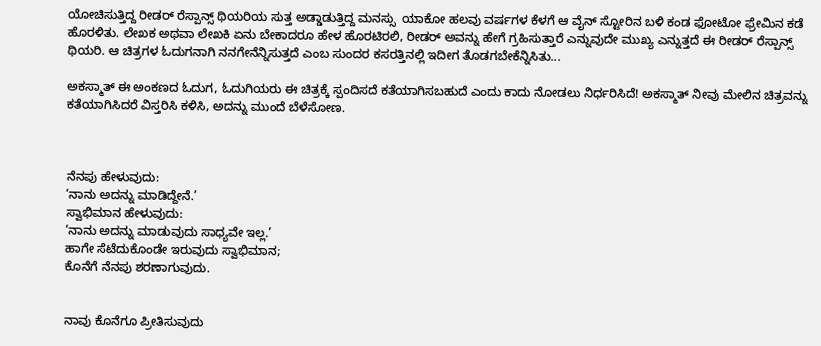ಯೋಚಿಸುತ್ತಿದ್ದ ರೀಡರ್ ರೆಸ್ಪಾನ್ಸ್ ಥಿಯರಿಯ ಸುತ್ತ ಅಡ್ಡಾಡುತ್ತಿದ್ದ ಮನಸ್ಸು  ಯಾಕೋ ಹಲವು ವರ್ಷಗಳ ಕೆಳಗೆ ಆ ವೈನ್ ಸ್ಟೋರಿನ ಬಳಿ ಕಂಡ ಫೋಟೋ ಫ್ರೇಮಿನ ಕಡೆ ಹೊರಳಿತು. ಲೇಖಕ ಅಥವಾ ಲೇಖಕಿ ಏನು ಬೇಕಾದರೂ ಹೇಳ ಹೊರಟಿರಲಿ, ರೀಡರ್ ಅವನ್ನು ಹೇಗೆ ಗ್ರಹಿಸುತ್ತಾರೆ ಎನ್ನುವುದೇ ಮುಖ್ಯ ಎನ್ನುತ್ತದೆ ಈ ರೀಡರ್ ರೆಸ್ಪಾನ್ಸ್ ಥಿಯರಿ. ಆ ಚಿತ್ರಗಳ ಓದುಗನಾಗಿ ನನಗೇನೆನ್ನಿಸುತ್ತದೆ ಎಂಬ ಸುಂದರ ಕಸರತ್ತಿನಲ್ಲಿ ಇದೀಗ ತೊಡಗಬೇಕೆನ್ನಿಸಿತು...

ಅಕಸ್ಮಾತ್ ಈ ಅಂಕಣದ ಓದುಗ, ಓದುಗಿಯರು ಈ ಚಿತ್ರಕ್ಕೆ ಸ್ಪಂದಿಸದೆ ಕತೆಯಾಗಿಸಬಹುದೆ ಎಂದು ಕಾದು ನೋಡಲು ನಿರ್ಧರಿಸಿದೆ! ಅಕಸ್ಮಾತ್ ನೀವು ಮೇಲಿನ ಚಿತ್ರವನ್ನು ಕತೆಯಾಗಿಸಿದರೆ ವಿಸ್ತರಿಸಿ ಕಳಿಸಿ, ಅದನ್ನು ಮುಂದೆ ಬೆಳೆಸೋಣ.



ನೆನಪು ಹೇಳುವುದು:
‘ನಾನು ಅದನ್ನು ಮಾಡಿದ್ದೇನೆ.’
ಸ್ವಾಭಿಮಾನ ಹೇಳುವುದು:
‘ನಾನು ಅದನ್ನು ಮಾಡುವುದು ಸಾಧ್ಯವೇ ಇಲ್ಲ.’
ಹಾಗೇ ಸೆಟೆದುಕೊಂಡೇ ಇರುವುದು ಸ್ವಾಭಿಮಾನ;
ಕೊನೆಗೆ ನೆನಪು ಶರಣಾಗುವುದು.


ನಾವು ಕೊನೆಗೂ ಪ್ರೀತಿಸುವುದು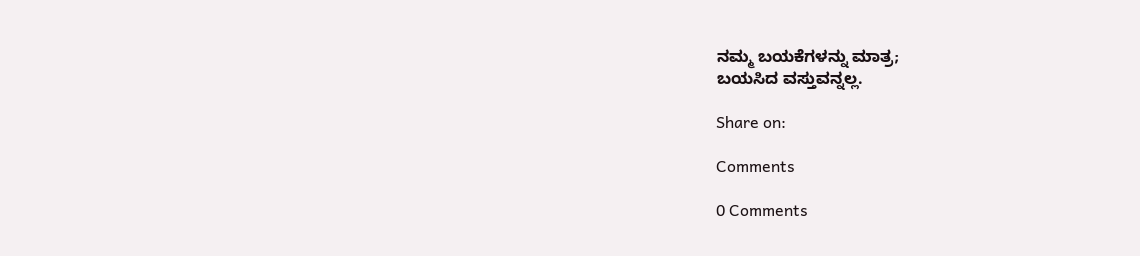ನಮ್ಮ ಬಯಕೆಗಳನ್ನು ಮಾತ್ರ;
ಬಯಸಿದ ವಸ್ತುವನ್ನಲ್ಲ.

Share on:

Comments

0 Comments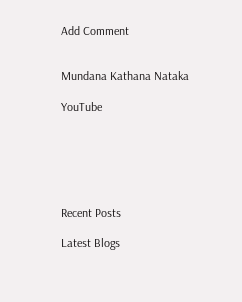Add Comment


Mundana Kathana Nataka

YouTube






Recent Posts

Latest Blogs